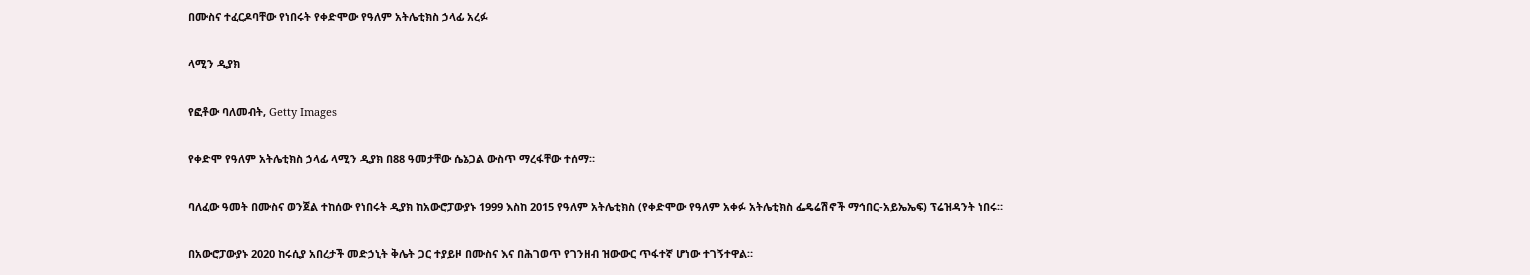በሙስና ተፈርዶባቸው የነበሩት የቀድሞው የዓለም አትሌቲክስ ኃላፊ አረፉ

ላሚን ዲያክ

የፎቶው ባለመብት, Getty Images

የቀድሞ የዓለም አትሌቲክስ ኃላፊ ላሚን ዲያክ በ88 ዓመታቸው ሴኔጋል ውስጥ ማረፋቸው ተሰማ።

ባለፈው ዓመት በሙስና ወንጀል ተከሰው የነበሩት ዲያክ ከአውሮፓውያኑ 1999 እስከ 2015 የዓለም አትሌቲክስ (የቀድሞው የዓለም አቀፉ አትሌቲክስ ፌዴሬሽኖች ማኅበር-አይኤኤፍ) ፕሬዝዳንት ነበሩ።

በአውሮፓውያኑ 2020 ከሩሲያ አበረታች መድኃኒት ቅሌት ጋር ተያይዞ በሙስና እና በሕገወጥ የገንዘብ ዝውውር ጥፋተኛ ሆነው ተገኝተዋል።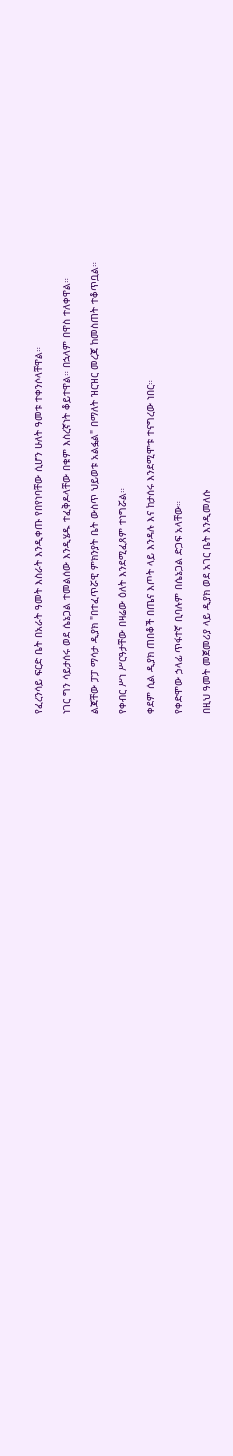የፈረንሳይ ፍርድ ቤት በአራት ዓመት እስራት እንዲቀጡ የበየነባቸው ሲሆን ሁለት ዓመቱ ተቀንሶላቸዋል።

ነገር ግን ሳይታሰሩ ወደ ሴኔጋል ተመልሰው እንዲሄዱ ተፈቅዶላቸው በቁም እስረኛነት ቆይተዋል። በኋላም በዋስ ተለቀዋል።

ልጃቸው ፓፓ ማሳታ ዲያክ "በተፈጥሯዊ ምክንያት ቤት ውስጥ ህይወቱ አልፏል" በማለት ዝርዝር መረጃ ከመስጠት ተቆጥቧል።

የቀብር ሥነ ሥርዓታቸው በዛሬው ዕለት እንደሚፈጸም ተነግሯል።

ቀደም ሲል ዲያክ ጠበቆች በጤና እጦት ላይ እንዳሉ እና ከታሰሩ እንደሚሞቱ ተናግረው ነበር።

የቀድሞው ኃላፊ ጥፋተኛ ቢባሉም በሴኔጋል ድጋፍ አላቸው።

በዚህ ዓመት መጀመሪያ ላይ ዲያክ ወደ አገር ቤት እንዲመለሱ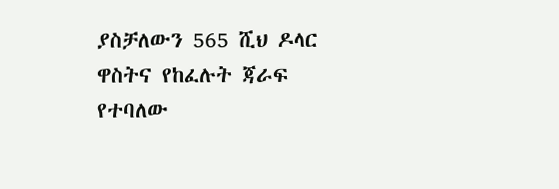ያስቻለውን 565 ሺህ ዶላር ዋስትና የከፈሉት ጃራፍ የተባለው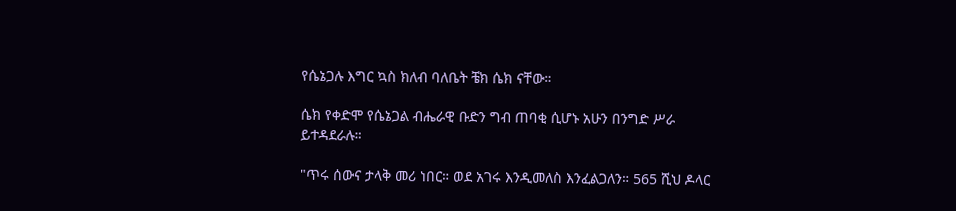የሴኔጋሉ እግር ኳስ ክለብ ባለቤት ቼክ ሴክ ናቸው።

ሴክ የቀድሞ የሴኔጋል ብሔራዊ ቡድን ግብ ጠባቂ ሲሆኑ አሁን በንግድ ሥራ ይተዳደራሉ።

"ጥሩ ሰውና ታላቅ መሪ ነበር። ወደ አገሩ እንዲመለስ እንፈልጋለን። 565 ሺህ ዶላር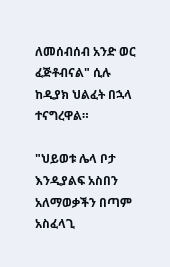ለመሰብሰብ አንድ ወር ፈጅቶብናል" ሲሉ ከዲያክ ህልፈት በኋላ ተናግረዋል።

"ህይወቱ ሌላ ቦታ እንዲያልፍ አስበን አለማወቃችን በጣም አስፈላጊ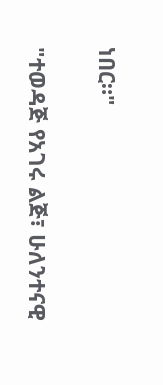ነበር።"

"ተወዳጅ የአገሩ ልጅ፣ ሁለንተናዊ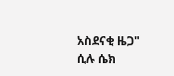አስደናቂ ዜጋ" ሲሉ ሴክ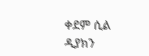ቀደም ሲል ዲያክን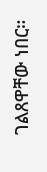ገልጸዋቸው ነበር።